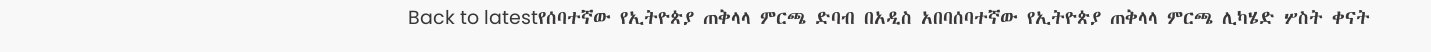Back to latestየሰባተኛው የኢትዮጵያ ጠቅላላ ምርጫ ድባብ በአዲስ አበባሰባተኛው የኢትዮጵያ ጠቅላላ ምርጫ ሊካሄድ ሦስት ቀናት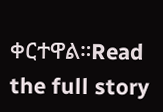ቀርተዋል።Read the full story